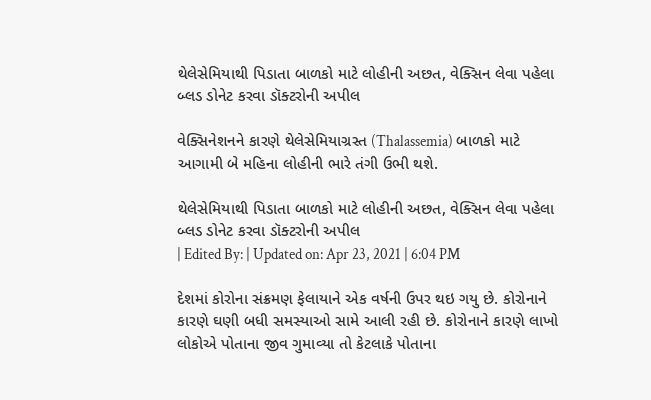થેલેસેમિયાથી પિડાતા બાળકો માટે લોહીની અછત, વેક્સિન લેવા પહેલા બ્લડ ડોનેટ કરવા ડૉક્ટરોની અપીલ

વેક્સિનેશનને કારણે થેલેસેમિયાગ્રસ્ત (Thalassemia) બાળકો માટે આગામી બે મહિના લોહીની ભારે તંગી ઉભી થશે.

થેલેસેમિયાથી પિડાતા બાળકો માટે લોહીની અછત, વેક્સિન લેવા પહેલા બ્લડ ડોનેટ કરવા ડૉક્ટરોની અપીલ
| Edited By: | Updated on: Apr 23, 2021 | 6:04 PM

દેશમાં કોરોના સંક્રમણ ફેલાયાને એક વર્ષની ઉપર થઇ ગયુ છે. કોરોનાને કારણે ઘણી બધી સમસ્યાઓ સામે આલી રહી છે. કોરોનાને કારણે લાખો લોકોએ પોતાના જીવ ગુમાવ્યા તો કેટલાકે પોતાના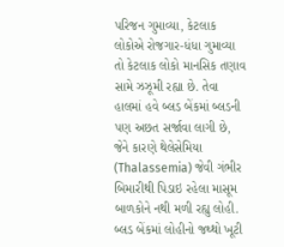પરિજન ગુમાવ્યા, કેટલાક લોકોએ રોજગાર-ધંધા ગુમાવ્યા તો કેટલાક લોકો માનસિક તણાવ સામે ઝઝૂમી રહ્યા છે. તેવા હાલમાં હવે બ્લડ બેંકમાં બ્લડની પણ અછત સર્જાવા લાગી છે, જેને કારણે થેલેસેમિયા (Thalassemia) જેવી ગંભીર બિમારીથી પિડાઇ રહેલા માસૂમ બાળકોને નથી મળી રહ્યુ લોહી. બ્લડ બેંકમાં લોહીનો જથ્થો ખૂટી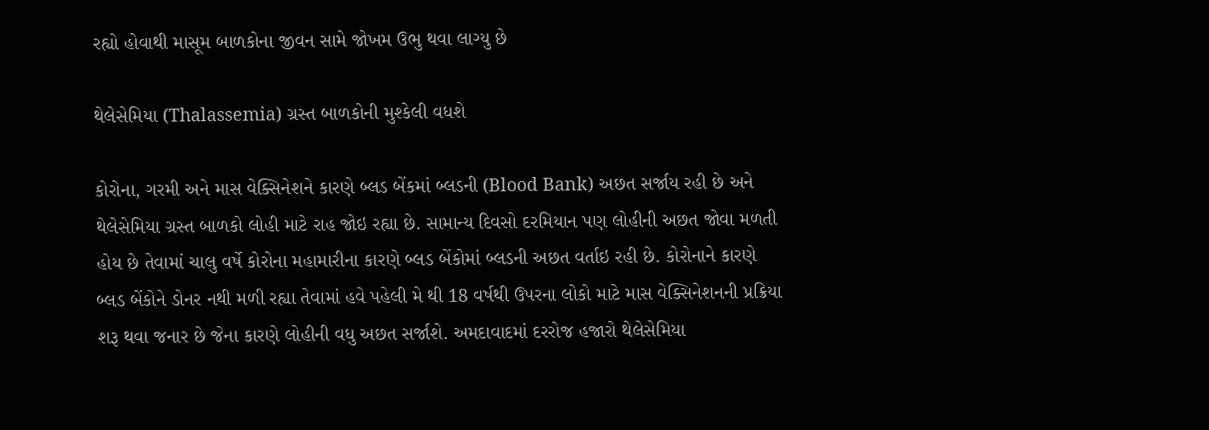રહ્યો હોવાથી માસૂમ બાળકોના જીવન સામે જોખમ ઉભુ થવા લાગ્યુ છે

થેલેસેમિયા (Thalassemia) ગ્રસ્ત બાળકોની મુશ્કેલી વધશે

કોરોના, ગરમી અને માસ વેક્સિનેશને કારણે બ્લડ બેંકમાં બ્લડની (Blood Bank) અછત સર્જાય રહી છે અને થેલેસેમિયા ગ્રસ્ત બાળકો લોહી માટે રાહ જોઇ રહ્યા છે. સામાન્ય દિવસો દરમિયાન પણ લોહીની અછત જોવા મળતી હોય છે તેવામાં ચાલુ વર્ષે કોરોના મહામારીના કારણે બ્લડ બેંકોમાં બ્લડની અછત વર્તાઇ રહી છે. કોરોનાને કારણે બ્લડ બેંકોને ડોનર નથી મળી રહ્યા તેવામાં હવે પહેલી મે થી 18 વર્ષથી ઉપરના લોકો માટે માસ વેક્સિનેશનની પ્રક્રિયા શરૂ થવા જનાર છે જેના કારણે લોહીની વધુ અછત સર્જાશે. અમદાવાદમાં દરરોજ હજારો થેલેસેમિયા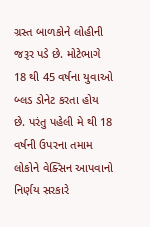ગ્રસ્ત બાળકોને લોહીની જરૂર પડે છે. મોટેભાગે 18 થી 45 વર્ષના યુવાઓ બ્લડ ડોનેટ કરતા હોય છે. પરંતુ પહેલી મે થી 18 વર્ષની ઉપરના તમામ લોકોને વેક્સિન આપવાનો નિર્ણય સરકારે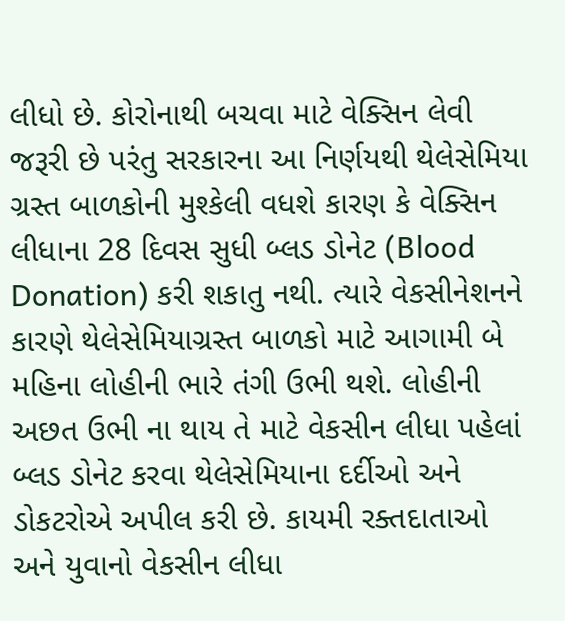લીધો છે. કોરોનાથી બચવા માટે વેક્સિન લેવી જરૂરી છે પરંતુ સરકારના આ નિર્ણયથી થેલેસેમિયા ગ્રસ્ત બાળકોની મુશ્કેલી વધશે કારણ કે વેક્સિન લીધાના 28 દિવસ સુધી બ્લડ ડોનેટ (Blood Donation) કરી શકાતુ નથી. ત્યારે વેકસીનેશનને કારણે થેલેસેમિયાગ્રસ્ત બાળકો માટે આગામી બે મહિના લોહીની ભારે તંગી ઉભી થશે. લોહીની અછત ઉભી ના થાય તે માટે વેકસીન લીધા પહેલાં બ્લડ ડોનેટ કરવા થેલેસેમિયાના દર્દીઓ અને ડોકટરોએ અપીલ કરી છે. કાયમી રક્તદાતાઓ અને યુવાનો વેકસીન લીધા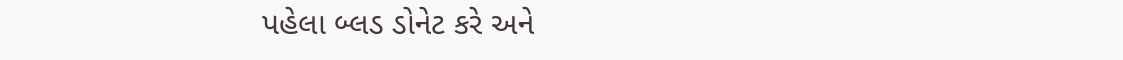પહેલા બ્લડ ડોનેટ કરે અને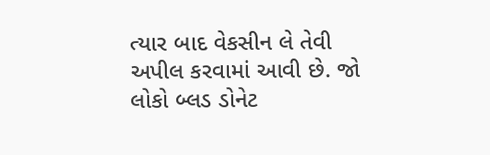ત્યાર બાદ વેકસીન લે તેવી અપીલ કરવામાં આવી છે. જો લોકો બ્લડ ડોનેટ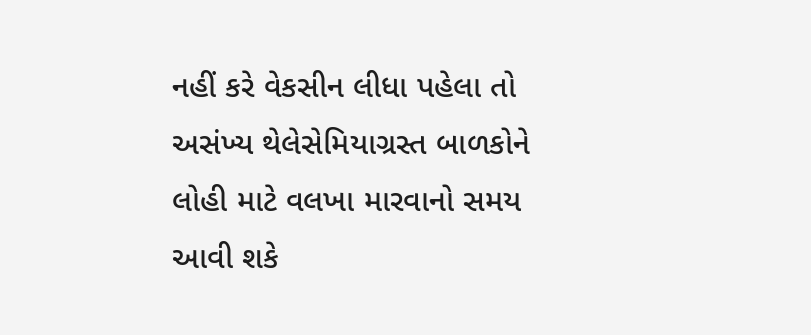નહીં કરે વેકસીન લીધા પહેલા તો અસંખ્ય થેલેસેમિયાગ્રસ્ત બાળકોને લોહી માટે વલખા મારવાનો સમય આવી શકે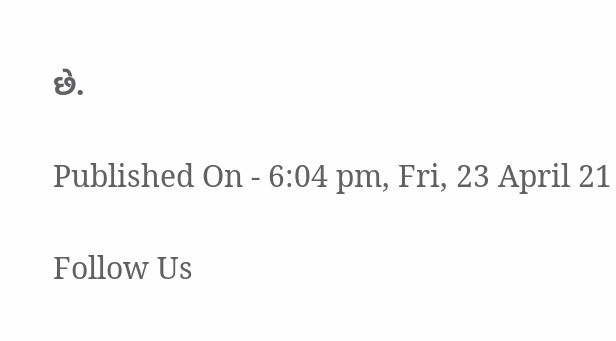છે.

Published On - 6:04 pm, Fri, 23 April 21

Follow Us